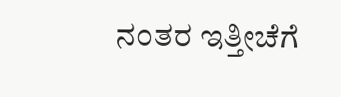ನಂತರ ಇತ್ತೀಚೆಗೆ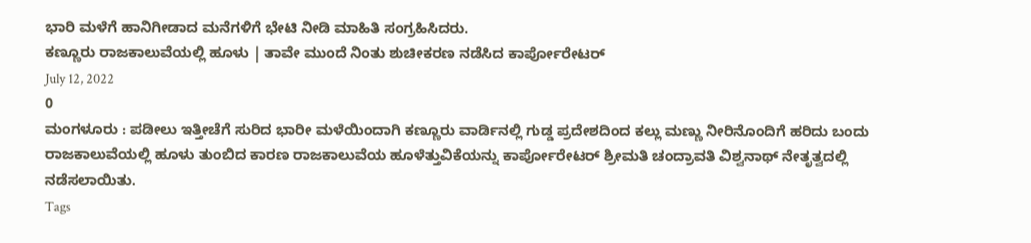ಭಾರಿ ಮಳೆಗೆ ಹಾನಿಗೀಡಾದ ಮನೆಗಳಿಗೆ ಭೇಟಿ ನೀಡಿ ಮಾಹಿತಿ ಸಂಗ್ರಹಿಸಿದರು.
ಕಣ್ಣೂರು ರಾಜಕಾಲುವೆಯಲ್ಲಿ ಹೂಳು | ತಾವೇ ಮುಂದೆ ನಿಂತು ಶುಚೀಕರಣ ನಡೆಸಿದ ಕಾರ್ಪೋರೇಟರ್
July 12, 2022
0
ಮಂಗಳೂರು : ಪಡೀಲು ಇತ್ತೀಚೆಗೆ ಸುರಿದ ಭಾರೀ ಮಳೆಯಿಂದಾಗಿ ಕಣ್ಣೂರು ವಾರ್ಡಿನಲ್ಲಿ ಗುಡ್ಡ ಪ್ರದೇಶದಿಂದ ಕಲ್ಲು ಮಣ್ಣು ನೀರಿನೊಂದಿಗೆ ಹರಿದು ಬಂದು ರಾಜಕಾಲುವೆಯಲ್ಲಿ ಹೂಳು ತುಂಬಿದ ಕಾರಣ ರಾಜಕಾಲುವೆಯ ಹೂಳೆತ್ತುವಿಕೆಯನ್ನು ಕಾರ್ಪೋರೇಟರ್ ಶ್ರೀಮತಿ ಚಂದ್ರಾವತಿ ವಿಶ್ವನಾಥ್ ನೇತೃತ್ವದಲ್ಲಿ ನಡೆಸಲಾಯಿತು.
Tags